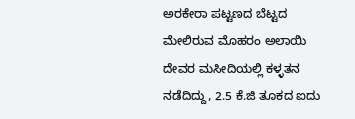ಅರಕೇರಾ ಪಟ್ಟಣದ ಬೆಟ್ಟದ ಮೇಲಿರುವ ಮೊಹರಂ ಅಲಾಯಿ ದೇವರ ಮಸೀದಿಯಲ್ಲಿ ಕಳ್ಳತನ ನಡೆದಿದ್ದು, 2.5 ಕೆ.ಜಿ ತೂಕದ ಐದು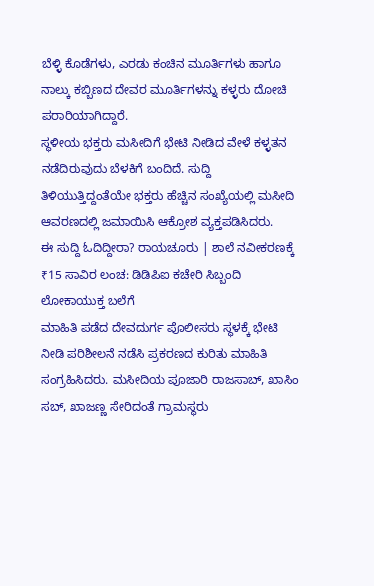ಬೆಳ್ಳಿ ಕೊಡೆಗಳು, ಎರಡು ಕಂಚಿನ ಮೂರ್ತಿಗಳು ಹಾಗೂ ನಾಲ್ಕು ಕಬ್ಬಿಣದ ದೇವರ ಮೂರ್ತಿಗಳನ್ನು ಕಳ್ಳರು ದೋಚಿ ಪರಾರಿಯಾಗಿದ್ದಾರೆ.
ಸ್ಥಳೀಯ ಭಕ್ತರು ಮಸೀದಿಗೆ ಭೇಟಿ ನೀಡಿದ ವೇಳೆ ಕಳ್ಳತನ ನಡೆದಿರುವುದು ಬೆಳಕಿಗೆ ಬಂದಿದೆ. ಸುದ್ದಿ ತಿಳಿಯುತ್ತಿದ್ದಂತೆಯೇ ಭಕ್ತರು ಹೆಚ್ಚಿನ ಸಂಖ್ಯೆಯಲ್ಲಿ ಮಸೀದಿ ಆವರಣದಲ್ಲಿ ಜಮಾಯಿಸಿ ಆಕ್ರೋಶ ವ್ಯಕ್ತಪಡಿಸಿದರು.
ಈ ಸುದ್ದಿ ಓದಿದ್ದೀರಾ? ರಾಯಚೂರು | ಶಾಲೆ ನವೀಕರಣಕ್ಕೆ ₹15 ಸಾವಿರ ಲಂಚ: ಡಿಡಿಪಿಐ ಕಚೇರಿ ಸಿಬ್ಬಂದಿ ಲೋಕಾಯುಕ್ತ ಬಲೆಗೆ
ಮಾಹಿತಿ ಪಡೆದ ದೇವದುರ್ಗ ಪೊಲೀಸರು ಸ್ಥಳಕ್ಕೆ ಭೇಟಿ ನೀಡಿ ಪರಿಶೀಲನೆ ನಡೆಸಿ ಪ್ರಕರಣದ ಕುರಿತು ಮಾಹಿತಿ ಸಂಗ್ರಹಿಸಿದರು. ಮಸೀದಿಯ ಪೂಜಾರಿ ರಾಜಸಾಬ್, ಖಾಸಿಂ ಸಬ್, ಖಾಜಣ್ಣ ಸೇರಿದಂತೆ ಗ್ರಾಮಸ್ಥರು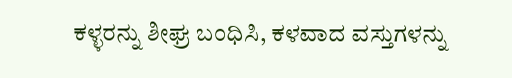ಕಳ್ಳರನ್ನು ಶೀಘ್ರ ಬಂಧಿಸಿ, ಕಳವಾದ ವಸ್ತುಗಳನ್ನು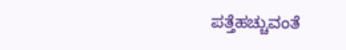ಪತ್ತೆಹಚ್ಚುವಂತೆ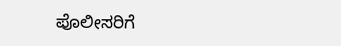ಪೊಲೀಸರಿಗೆ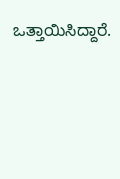ಒತ್ತಾಯಿಸಿದ್ದಾರೆ.